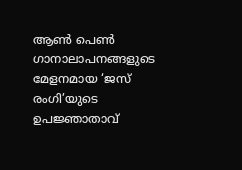ആണ്‍ പെണ്‍ ഗാനാലാപനങ്ങളുടെ മേളനമായ ‘ജസ് രംഗി’യുടെ ഉപജ്ഞാതാവ്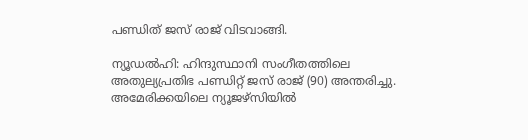പണ്ഡിത് ജസ് രാജ് വിടവാങ്ങി.

ന്യൂഡല്‍ഹി: ഹിന്ദുസ്ഥാനി സംഗീതത്തിലെ അതുല്യപ്രതിഭ പണ്ഡിറ്റ് ജസ് രാജ് (90) അന്തരിച്ചു. അമേരിക്കയിലെ ന്യൂജഴ്സിയിൽ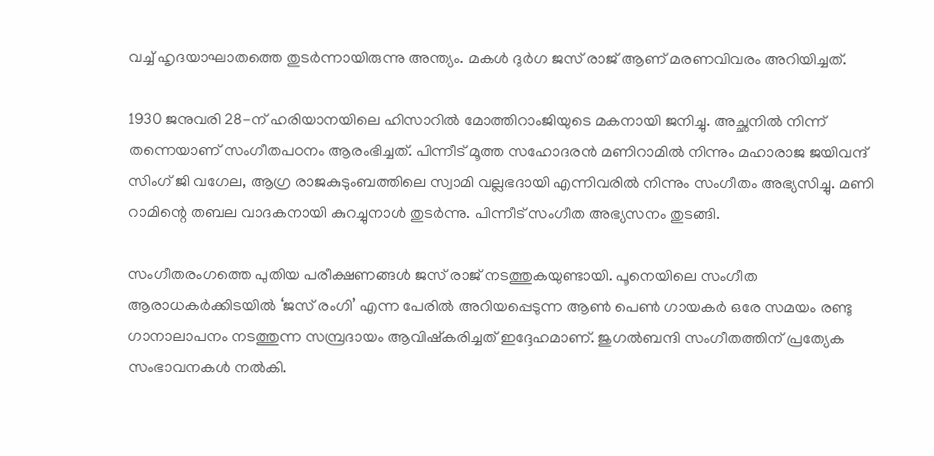വച്ച് ഹൃദയാഘാതത്തെ തുടർന്നായിരുന്നു അന്ത്യം. മകൾ ദുർഗ ജസ് രാജ് ആണ് മരണവിവരം അറിയിച്ചത്.

1930 ജനുവരി 28-ന് ഹരിയാനയിലെ ഹിസാറിൽ മോത്തിറാംജിയുടെ മകനായി ജനിച്ചു. അച്ഛനിൽ നിന്ന് തന്നെയാണ് സംഗീതപഠനം ആരംഭിച്ചത്. പിന്നീട് മൂത്ത സഹോദരന്‍ മണിറാമിൽ നിന്നും മഹാരാജ ജയിവന്ദ് സിംഗ് ജി വഗേല, ആഗ്ര രാജകുടുംബത്തിലെ സ്വാമി വല്ലഭദായി എന്നിവരിൽ നിന്നും സംഗീതം അഭ്യസിച്ചു. മണി റാമിന്റെ തബല വാദകനായി കുറച്ചുനാൾ തുടർന്നു. പിന്നീട് സംഗീത അഭ്യസനം തുടങ്ങി.

സംഗീതരംഗത്തെ പുതിയ പരീക്ഷണങ്ങൾ ജസ് രാജ് നടത്തുകയുണ്ടായി. പൂനെയിലെ സംഗീത ആരാധകർക്കിടയിൽ ‘ജസ് രംഗി’ എന്ന പേരിൽ അറിയപ്പെടുന്ന ആണ്‍ പെണ്‍ ഗായകർ ഒരേ സമയം രണ്ടു ഗാനാലാപനം നടത്തുന്ന സമ്പ്രദായം ആവിഷ്കരിച്ചത് ഇദ്ദേഹമാണ്. ജുഗല്‍ബന്ദി സംഗീതത്തിന് പ്രത്യേക സംഭാവനകൾ നൽകി.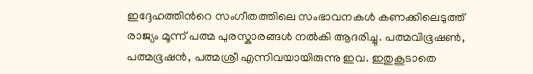ഇദ്ദേഹത്തിൻറെ സംഗീതത്തിലെ സംഭാവനകൾ കണക്കിലെടുത്ത് രാജ്യം മൂന്ന് പത്മ പുരസ്കാരങ്ങൾ നൽകി ആദരിച്ചു. പത്മവിഭൂഷൺ, പത്മഭൂഷൻ, പത്മശ്രീ എന്നിവയായിരുന്നു ഇവ. ഇതുകൂടാതെ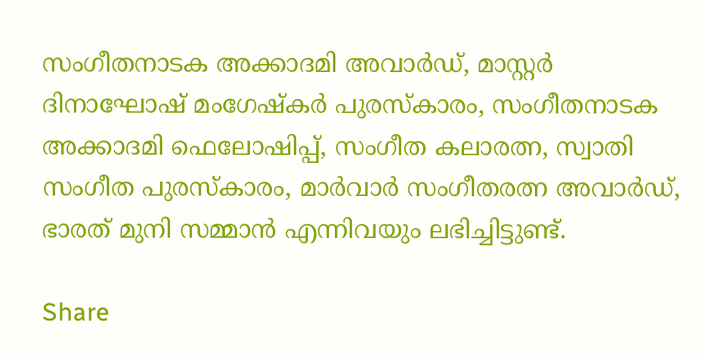സംഗീതനാടക അക്കാദമി അവാർഡ്, മാസ്റ്റർ ദിനാഘോഷ് മംഗേഷ്കർ പുരസ്കാരം, സംഗീതനാടക അക്കാദമി ഫെലോഷിപ്പ്, സംഗീത കലാരത്ന, സ്വാതി സംഗീത പുരസ്കാരം, മാർവാർ സംഗീതരത്ന അവാർഡ്, ഭാരത് മുനി സമ്മാൻ എന്നിവയും ലഭിച്ചിട്ടുണ്ട്.

Share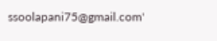ssoolapani75@gmail.com'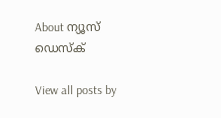About ന്യൂസ് ഡെസ്ക്

View all posts by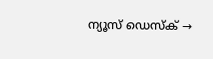ന്യൂസ് ഡെസ്ക് →